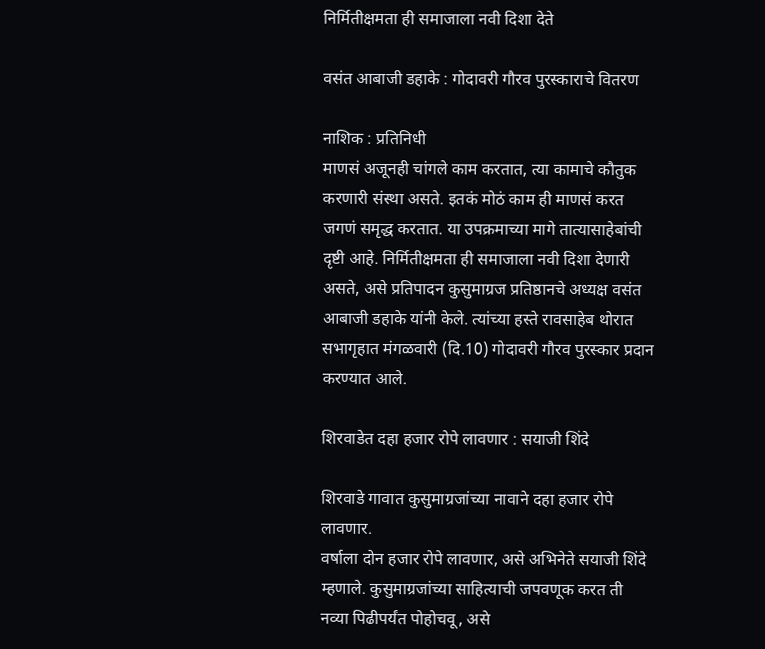निर्मितीक्षमता ही समाजाला नवी दिशा देते

वसंत आबाजी डहाके : गोदावरी गौरव पुरस्काराचे वितरण

नाशिक : प्रतिनिधी
माणसं अजूनही चांगले काम करतात, त्या कामाचे कौतुक करणारी संस्था असते. इतकं मोठं काम ही माणसं करत जगणं समृद्ध करतात. या उपक्रमाच्या मागे तात्यासाहेबांची दृष्टी आहे. निर्मितीक्षमता ही समाजाला नवी दिशा देणारी असते, असे प्रतिपादन कुसुमाग्रज प्रतिष्ठानचे अध्यक्ष वसंत आबाजी डहाके यांनी केले. त्यांच्या हस्ते रावसाहेब थोरात सभागृहात मंगळवारी (दि.10) गोदावरी गौरव पुरस्कार प्रदान करण्यात आले.

शिरवाडेत दहा हजार रोपे लावणार : सयाजी शिंदे

शिरवाडे गावात कुसुमाग्रजांच्या नावाने दहा हजार रोपे लावणार.
वर्षाला दोन हजार रोपे लावणार, असे अभिनेते सयाजी शिंदे म्हणाले. कुसुमाग्रजांच्या साहित्याची जपवणूक करत ती नव्या पिढीपर्यंत पोहोचवू, असे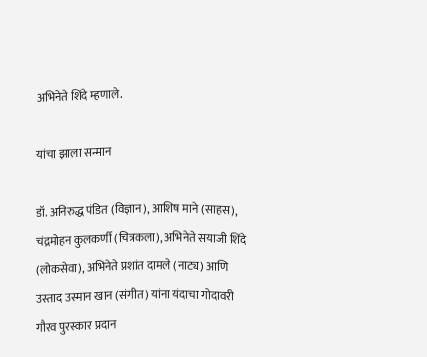अभिनेते शिंदे म्हणाले.

यांचा झाला सन्मान

डॉ. अनिरुद्ध पंडित (विज्ञान), आशिष माने (साहस), चंद्रमोहन कुलकर्णी (चित्रकला), अभिनेते सयाजी शिंदे (लोकसेवा), अभिनेते प्रशांत दामले (नाट्य) आणि उस्ताद उस्मान खान (संगीत) यांना यंदाचा गोदावरी गौरव पुरस्कार प्रदान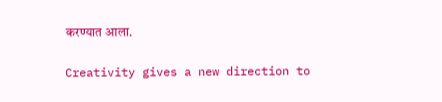करण्यात आला.

Creativity gives a new direction to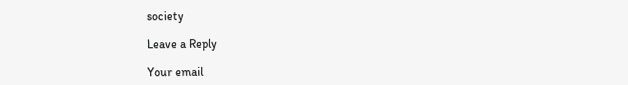society

Leave a Reply

Your email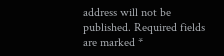address will not be published. Required fields are marked *